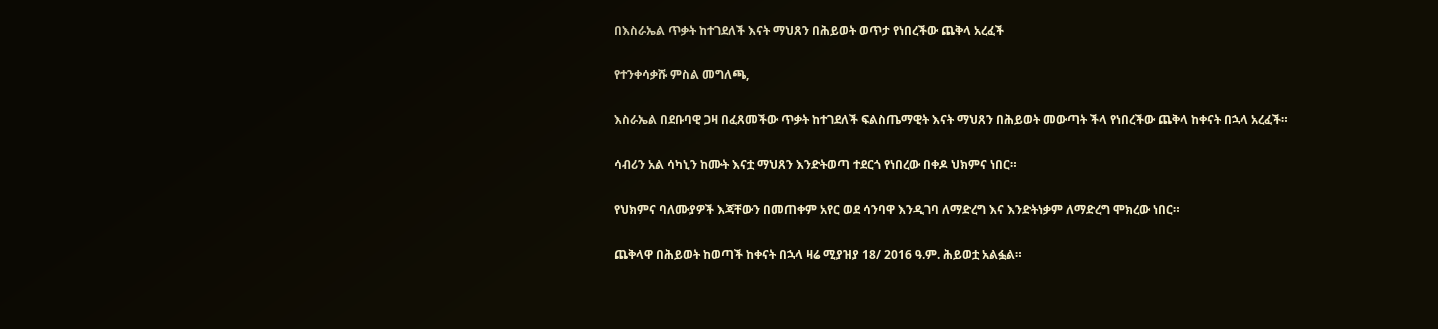በእስራኤል ጥቃት ከተገደለች እናት ማህጸን በሕይወት ወጥታ የነበረችው ጨቅላ አረፈች

የተንቀሳቃሹ ምስል መግለጫ,

እስራኤል በደቡባዊ ጋዛ በፈጸመችው ጥቃት ከተገደለች ፍልስጤማዊት እናት ማህጸን በሕይወት መውጣት ችላ የነበረችው ጨቅላ ከቀናት በኋላ አረፈች።

ሳብሪን አል ሳካኒን ከሙት እናቷ ማህጸን እንድትወጣ ተደርጎ የነበረው በቀዶ ህክምና ነበር።

የህክምና ባለሙያዎች እጃቸውን በመጠቀም አየር ወደ ሳንባዋ እንዲገባ ለማድረግ እና እንድትነቃም ለማድረግ ሞክረው ነበር።

ጨቅላዋ በሕይወት ከወጣች ከቀናት በኋላ ዛሬ ሚያዝያ 18/ 2016 ዓ.ም. ሕይወቷ አልፏል።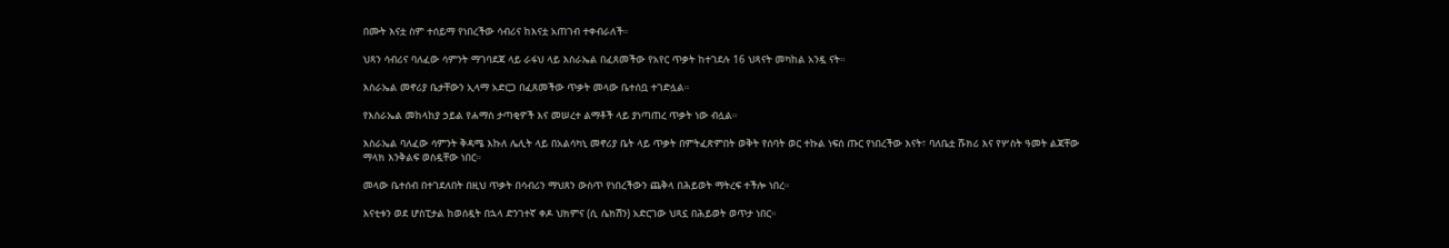በሙት እናቷ ስም ተሰይማ የነበረችው ሳብሪና ከእናቷ አጠገብ ተቀብራለች።

ህጻን ሳብሪና ባለፈው ሳምንት ማገባደጃ ላይ ራፋህ ላይ እስራኤል በፈጸመችው የአየር ጥቃት ከተገደሉ 16 ህጻናት መካከል አንዷ ናት።

እስራኤል መኖሪያ ቤታቸውን ኢላማ አድርጋ በፈጸመችው ጥቃት መላው ቤተሰቧ ተገድሏል።

የእስራኤል መከላከያ ኃይል የሐማስ ታጣቂዎች እና መሠረተ ልማቶች ላይ ያነጣጠረ ጥቃት ነው ብሏል።

እስራኤል ባለፈው ሳምንት ቅዳሜ እኩለ ሌሊት ላይ በአልሳካኒ መኖሪያ ቤት ላይ ጥቃት በምትፈጽምበት ወቅት የሰባት ወር ተኩል ነፍሰ ጡር የነበረችው እናት፣ ባለቤቷ ሹክሪ እና የሦስት ዓመት ልጃቸው ማላክ እንቅልፍ ወስዷቸው ነበር።

መላው ቤተሰብ በተገደለበት በዚህ ጥቃት በሳብሪን ማህጸን ውስጥ የነበረችውን ጨቅላ በሕይወት ማትረፍ ተችሎ ነበረ።

እናቲቱን ወደ ሆስፒታል ከወሰዷት በኋላ ድንገተኛ ቀዶ ህክምና (ሲ ሴክሽን) አድርገው ህጻኗ በሕይወት ወጥታ ነበር።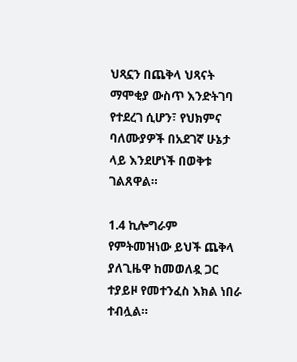ህጻኗን በጨቅላ ህጻናት ማሞቂያ ውስጥ እንድትገባ የተደረገ ሲሆን፣ የህክምና ባለሙያዎች በአደገኛ ሁኔታ ላይ እንደሆነች በወቅቱ ገልጸዋል።

1.4 ኪሎግራም የምትመዝነው ይህች ጨቅላ ያለጊዜዋ ከመወለዷ ጋር ተያይዞ የመተንፈስ እክል ነበራ ተብሏል።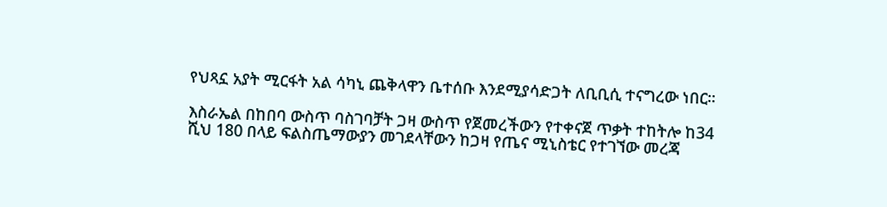የህጻኗ አያት ሚርፋት አል ሳካኒ ጨቅላዋን ቤተሰቡ እንደሚያሳድጋት ለቢቢሲ ተናግረው ነበር።

እስራኤል በከበባ ውስጥ ባስገባቻት ጋዛ ውስጥ የጀመረችውን የተቀናጀ ጥቃት ተከትሎ ከ34 ሺህ 180 በላይ ፍልስጤማውያን መገደላቸውን ከጋዛ የጤና ሚኒስቴር የተገኘው መረጃ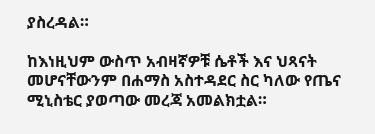ያስረዳል።

ከእነዚህም ውስጥ አብዛኛዎቹ ሴቶች እና ህጻናት መሆናቸውንም በሐማስ አስተዳደር ስር ካለው የጤና ሚኒስቴር ያወጣው መረጃ አመልክቷል።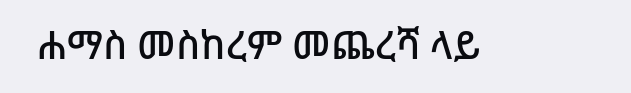ሐማስ መስከረም መጨረሻ ላይ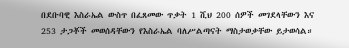በደቡባዊ እስራኤል ውስጥ በፈጸመው ጥቃት 1 ሺህ 200 ሰዎች መገደላቸውን እና 253 ታጋቾች መወሰዳቸውን የእስራኤል ባለሥልጣናት ማስታወቃቸው ይታወሳል።